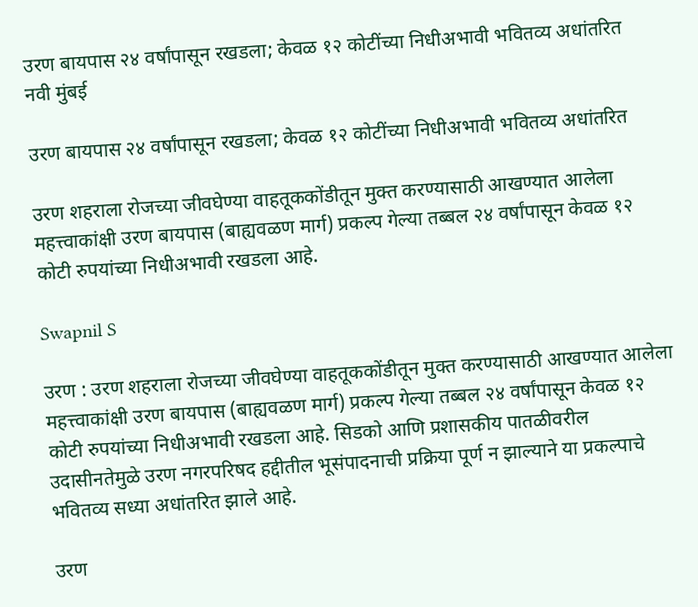उरण बायपास २४ वर्षांपासून रखडला; केवळ १२ कोटींच्या निधीअभावी भवितव्य अधांतरित
नवी मुंबई

उरण बायपास २४ वर्षांपासून रखडला; केवळ १२ कोटींच्या निधीअभावी भवितव्य अधांतरित

उरण शहराला रोजच्या जीवघेण्या वाहतूककोंडीतून मुक्त करण्यासाठी आखण्यात आलेला महत्त्वाकांक्षी उरण बायपास (बाह्यवळण मार्ग) प्रकल्प गेल्या तब्बल २४ वर्षांपासून केवळ १२ कोटी रुपयांच्या निधीअभावी रखडला आहे.

Swapnil S

उरण : उरण शहराला रोजच्या जीवघेण्या वाहतूककोंडीतून मुक्त करण्यासाठी आखण्यात आलेला महत्त्वाकांक्षी उरण बायपास (बाह्यवळण मार्ग) प्रकल्प गेल्या तब्बल २४ वर्षांपासून केवळ १२ कोटी रुपयांच्या निधीअभावी रखडला आहे. सिडको आणि प्रशासकीय पातळीवरील उदासीनतेमुळे उरण नगरपरिषद हद्दीतील भूसंपादनाची प्रक्रिया पूर्ण न झाल्याने या प्रकल्पाचे भवितव्य सध्या अधांतरित झाले आहे.

उरण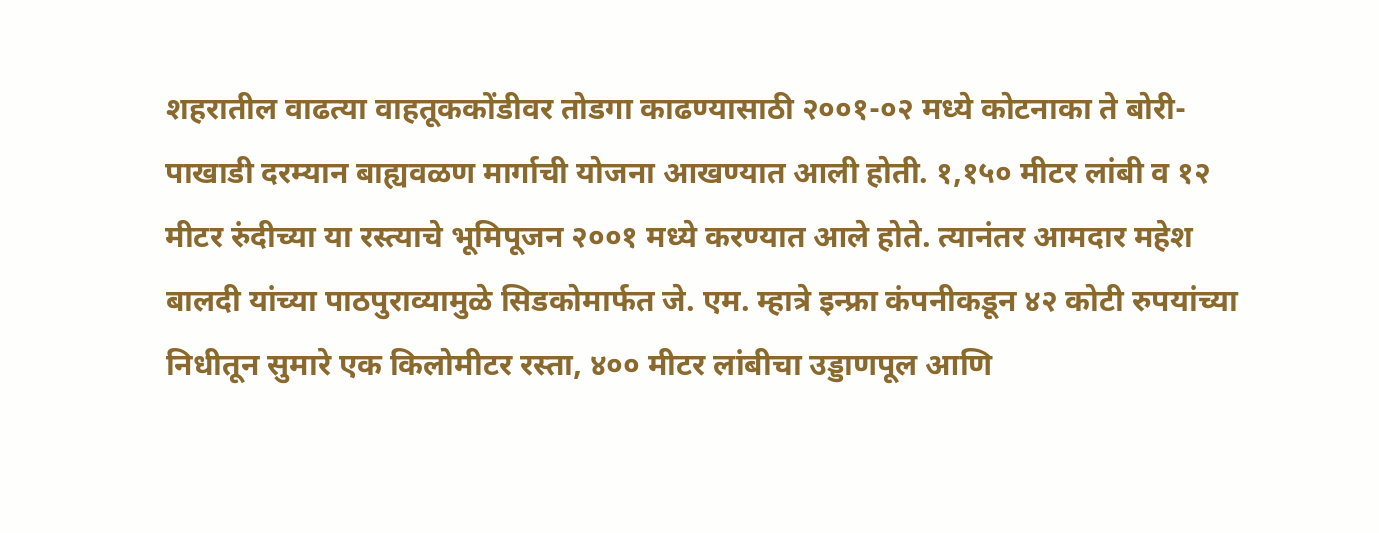शहरातील वाढत्या वाहतूककोंडीवर तोडगा काढण्यासाठी २००१-०२ मध्ये कोटनाका ते बोरी-पाखाडी दरम्यान बाह्यवळण मार्गाची योजना आखण्यात आली होती. १,१५० मीटर लांबी व १२ मीटर रुंदीच्या या रस्त्याचे भूमिपूजन २००१ मध्ये करण्यात आले होते. त्यानंतर आमदार महेश बालदी यांच्या पाठपुराव्यामुळे सिडकोमार्फत जे. एम. म्हात्रे इन्फ्रा कंपनीकडून ४२ कोटी रुपयांच्या निधीतून सुमारे एक किलोमीटर रस्ता, ४०० मीटर लांबीचा उड्डाणपूल आणि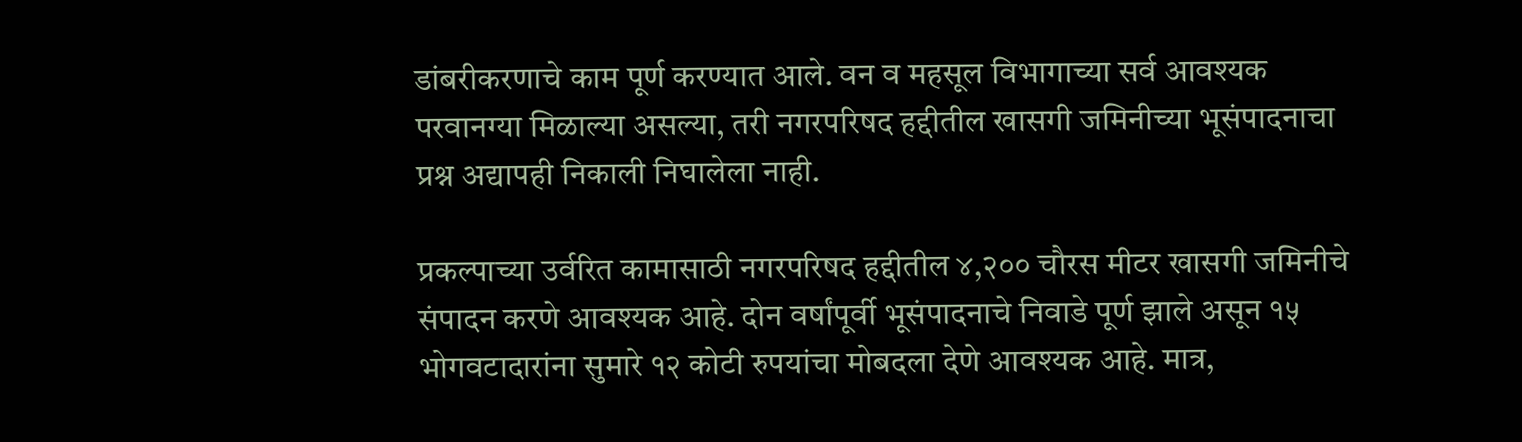डांबरीकरणाचे काम पूर्ण करण्यात आले. वन व महसूल विभागाच्या सर्व आवश्यक परवानग्या मिळाल्या असल्या, तरी नगरपरिषद हद्दीतील खासगी जमिनीच्या भूसंपादनाचा प्रश्न अद्यापही निकाली निघालेला नाही.

प्रकल्पाच्या उर्वरित कामासाठी नगरपरिषद हद्दीतील ४,२०० चौरस मीटर खासगी जमिनीचे संपादन करणे आवश्यक आहे. दोन वर्षांपूर्वी भूसंपादनाचे निवाडे पूर्ण झाले असून १५ भोगवटादारांना सुमारे १२ कोटी रुपयांचा मोबदला देणे आवश्यक आहे. मात्र,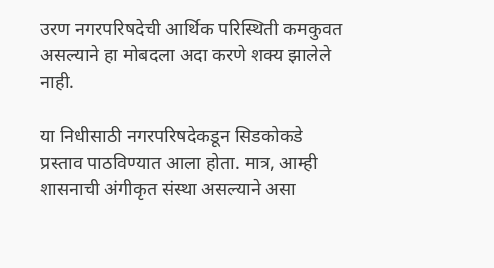उरण नगरपरिषदेची आर्थिक परिस्थिती कमकुवत असल्याने हा मोबदला अदा करणे शक्य झालेले नाही.

या निधीसाठी नगरपरिषदेकडून सिडकोकडे प्रस्ताव पाठविण्यात आला होता. मात्र, आम्ही शासनाची अंगीकृत संस्था असल्याने असा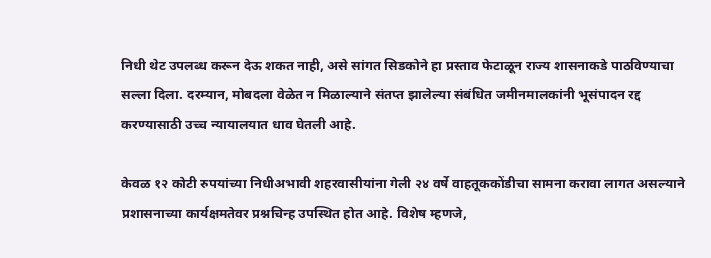निधी थेट उपलब्ध करून देऊ शकत नाही, असे सांगत सिडकोने हा प्रस्ताव फेटाळून राज्य शासनाकडे पाठविण्याचा सल्ला दिला. दरम्यान, मोबदला वेळेत न मिळाल्याने संतप्त झालेल्या संबंधित जमीनमालकांनी भूसंपादन रद्द करण्यासाठी उच्च न्यायालयात धाव घेतली आहे.

केवळ १२ कोटी रुपयांच्या निधीअभावी शहरवासीयांना गेली २४ वर्षे वाहतूककोंडीचा सामना करावा लागत असल्याने प्रशासनाच्या कार्यक्षमतेवर प्रश्नचिन्ह उपस्थित होत आहे. विशेष म्हणजे,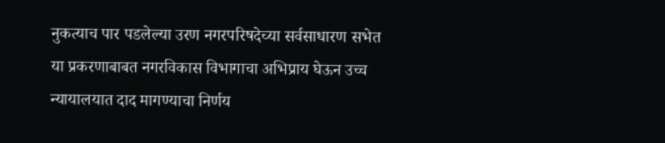नुकत्याच पार पडलेल्या उरण नगरपरिषदेच्या सर्वसाधारण सभेत या प्रकरणाबाबत नगरविकास विभागाचा अभिप्राय घेऊन उच्च न्यायालयात दाद मागण्याचा निर्णय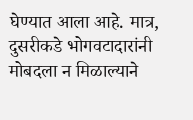घेण्यात आला आहे. मात्र, दुसरीकडे भोगवटादारांनी मोबदला न मिळाल्याने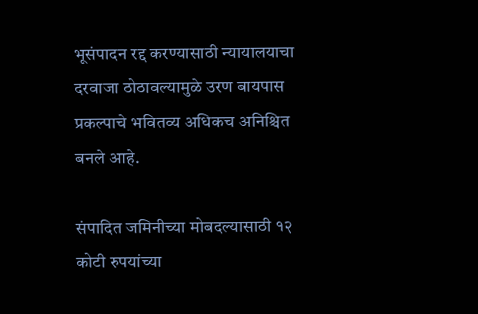भूसंपादन रद्द करण्यासाठी न्यायालयाचा दरवाजा ठोठावल्यामुळे उरण बायपास प्रकल्पाचे भवितव्य अधिकच अनिश्चित बनले आहे.

संपादित जमिनीच्या मोबदल्यासाठी १२ कोटी रुपयांच्या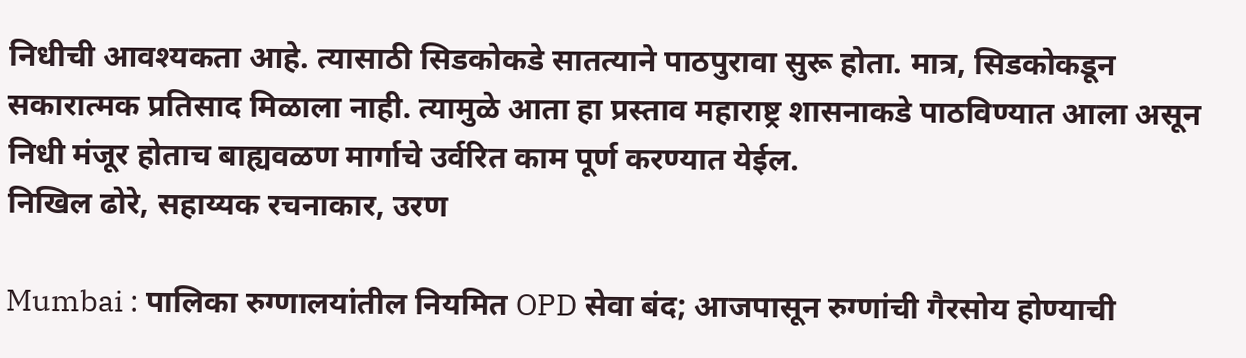निधीची आवश्यकता आहे. त्यासाठी सिडकोकडे सातत्याने पाठपुरावा सुरू होता. मात्र, सिडकोकडून सकारात्मक प्रतिसाद मिळाला नाही. त्यामुळे आता हा प्रस्ताव महाराष्ट्र शासनाकडे पाठविण्यात आला असून निधी मंजूर होताच बाह्यवळण मार्गाचे उर्वरित काम पूर्ण करण्यात येईल.
निखिल ढोरे, सहाय्यक रचनाकार, उरण

Mumbai : पालिका रुग्णालयांतील नियमित OPD सेवा बंद; आजपासून रुग्णांची गैरसोय होण्याची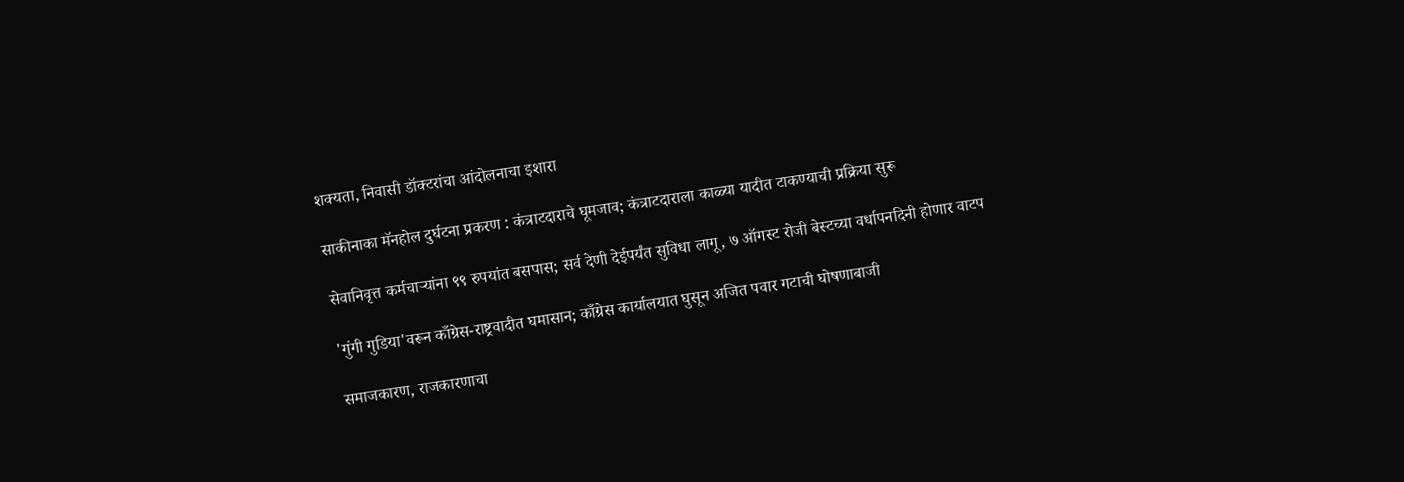शक्यता, निवासी डॉक्टरांचा आंदोलनाचा इशारा

साकीनाका मॅनहोल दुर्घटना प्रकरण : कंत्राटदाराचे घूमजाव; कंत्राटदाराला काळ्या यादीत टाकण्याची प्रक्रिया सुरू

सेवानिवृत्त कर्मचाऱ्यांना ९९ रुपयांत बसपास; सर्व देणी देईपर्यंत सुविधा लागू, ७ ऑगस्ट रोजी बेस्टच्या वर्धापनदिनी होणार वाटप

'गुंगी गुडिया'वरून काँग्रेस-राष्ट्रवादीत घमासान; काँग्रेस कार्यालयात घुसून अजित पवार गटाची घोषणाबाजी

समाजकारण, राजकारणाचा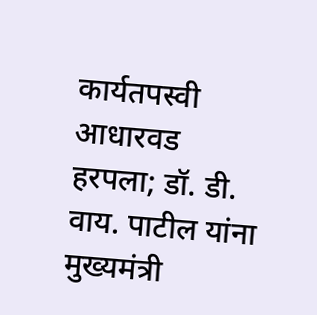कार्यतपस्वी आधारवड हरपला; डॉ. डी. वाय. पाटील यांना मुख्यमंत्री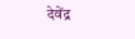देवेंद्र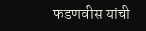फडणवीस यांची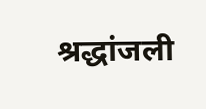श्रद्धांजली